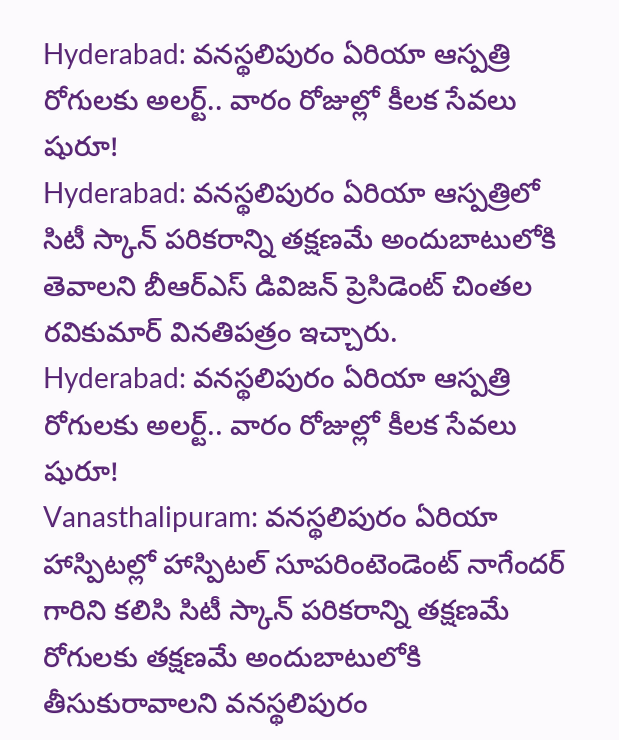Hyderabad: వనస్థలిపురం ఏరియా ఆస్పత్రి రోగులకు అలర్ట్.. వారం రోజుల్లో కీలక సేవలు షురూ!
Hyderabad: వనస్థలిపురం ఏరియా ఆస్పత్రిలో సిటీ స్కాన్ పరికరాన్ని తక్షణమే అందుబాటులోకి తెవాలని బీఆర్ఎస్ డివిజన్ ప్రెసిడెంట్ చింతల రవికుమార్ వినతిపత్రం ఇచ్చారు.
Hyderabad: వనస్థలిపురం ఏరియా ఆస్పత్రి రోగులకు అలర్ట్.. వారం రోజుల్లో కీలక సేవలు షురూ!
Vanasthalipuram: వనస్థలిపురం ఏరియా హాస్పిటల్లో హాస్పిటల్ సూపరింటెండెంట్ నాగేందర్ గారిని కలిసి సిటీ స్కాన్ పరికరాన్ని తక్షణమే రోగులకు తక్షణమే అందుబాటులోకి తీసుకురావాలని వనస్థలిపురం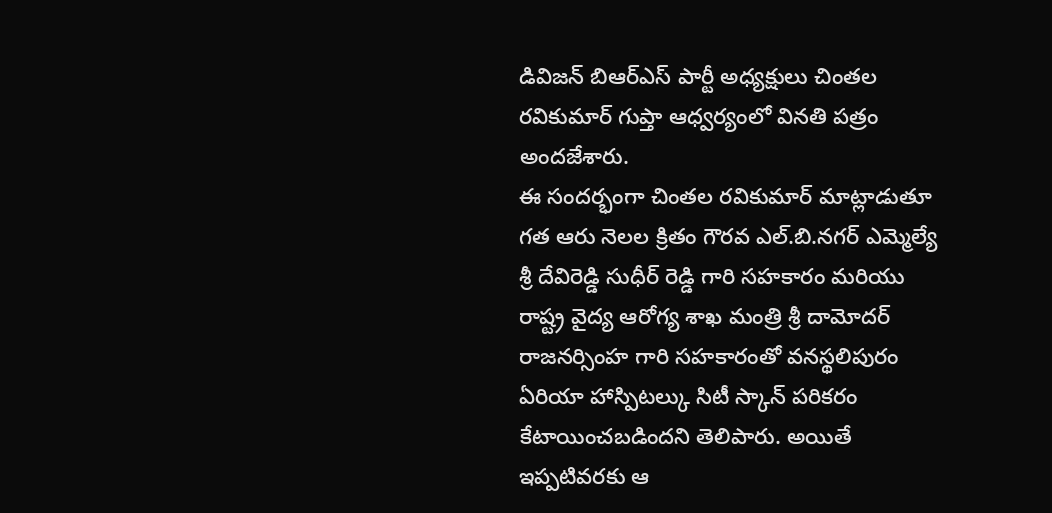డివిజన్ బిఆర్ఎస్ పార్టీ అధ్యక్షులు చింతల రవికుమార్ గుప్తా ఆధ్వర్యంలో వినతి పత్రం అందజేశారు.
ఈ సందర్భంగా చింతల రవికుమార్ మాట్లాడుతూ గత ఆరు నెలల క్రితం గౌరవ ఎల్.బి.నగర్ ఎమ్మెల్యే శ్రీ దేవిరెడ్డి సుధీర్ రెడ్డి గారి సహకారం మరియు రాష్ట్ర వైద్య ఆరోగ్య శాఖ మంత్రి శ్రీ దామోదర్ రాజనర్సింహ గారి సహకారంతో వనస్థలిపురం ఏరియా హాస్పిటల్కు సిటీ స్కాన్ పరికరం కేటాయించబడిందని తెలిపారు. అయితే ఇప్పటివరకు ఆ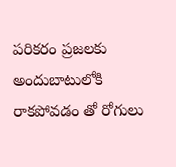పరికరం ప్రజలకు అందుబాటులోకి రాకపోవడం తో రోగులు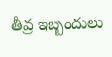తీవ్ర ఇబ్బందులు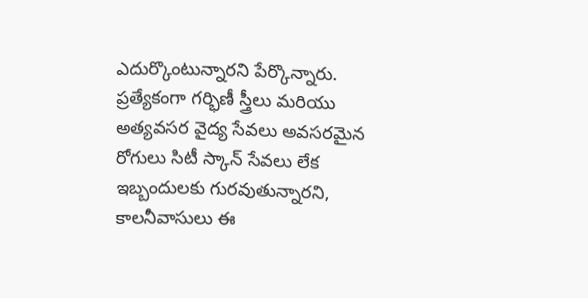ఎదుర్కొంటున్నారని పేర్కొన్నారు.
ప్రత్యేకంగా గర్భిణీ స్త్రీలు మరియు అత్యవసర వైద్య సేవలు అవసరమైన రోగులు సిటీ స్కాన్ సేవలు లేక ఇబ్బందులకు గురవుతున్నారని, కాలనీవాసులు ఈ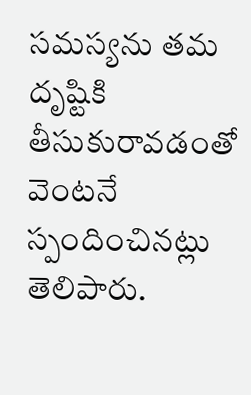సమస్యను తమ దృష్టికి తీసుకురావడంతో వెంటనే స్పందించినట్లు తెలిపారు.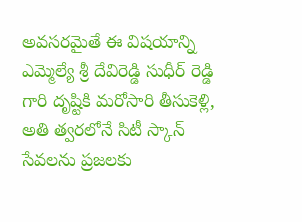అవసరమైతే ఈ విషయాన్ని ఎమ్మెల్యే శ్రీ దేవిరెడ్డి సుధీర్ రెడ్డి గారి దృష్టికి మరోసారి తీసుకెళ్లి, అతి త్వరలోనే సిటీ స్కాన్ సేవలను ప్రజలకు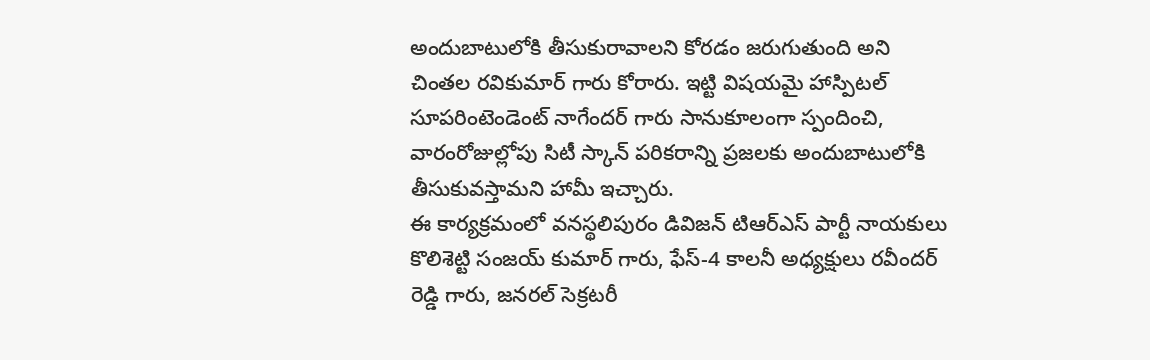అందుబాటులోకి తీసుకురావాలని కోరడం జరుగుతుంది అని చింతల రవికుమార్ గారు కోరారు. ఇట్టి విషయమై హాస్పిటల్ సూపరింటెండెంట్ నాగేందర్ గారు సానుకూలంగా స్పందించి, వారంరోజుల్లోపు సిటీ స్కాన్ పరికరాన్ని ప్రజలకు అందుబాటులోకి తీసుకువస్తామని హామీ ఇచ్చారు.
ఈ కార్యక్రమంలో వనస్థలిపురం డివిజన్ టిఆర్ఎస్ పార్టీ నాయకులు కొలిశెట్టి సంజయ్ కుమార్ గారు, ఫేస్-4 కాలనీ అధ్యక్షులు రవీందర్ రెడ్డి గారు, జనరల్ సెక్రటరీ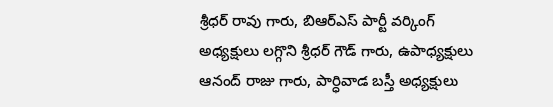శ్రీధర్ రావు గారు, బిఆర్ఎస్ పార్టీ వర్కింగ్ అధ్యక్షులు లగ్గొని శ్రీధర్ గౌడ్ గారు, ఉపాధ్యక్షులు ఆనంద్ రాజు గారు, పార్ధివాడ బస్తీ అధ్యక్షులు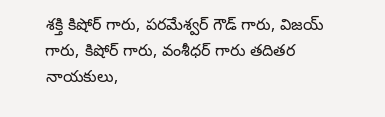శక్తి కిషోర్ గారు, పరమేశ్వర్ గౌడ్ గారు, విజయ్ గారు, కిషోర్ గారు, వంశీధర్ గారు తదితర నాయకులు,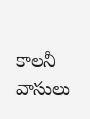కాలనీ వాసులు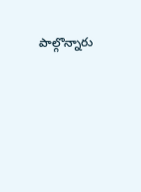పాల్గొన్నారు